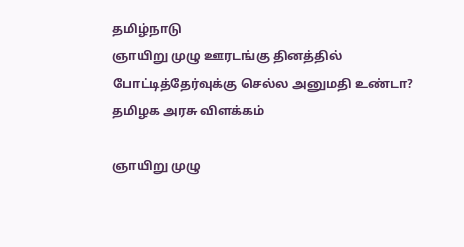தமிழ்நாடு
ஞாயிறு முழு ஊரடங்கு தினத்தில் போட்டித்தேர்வுக்கு செல்ல அனுமதி உண்டா? தமிழக அரசு விளக்கம்

ஞாயிறு முழு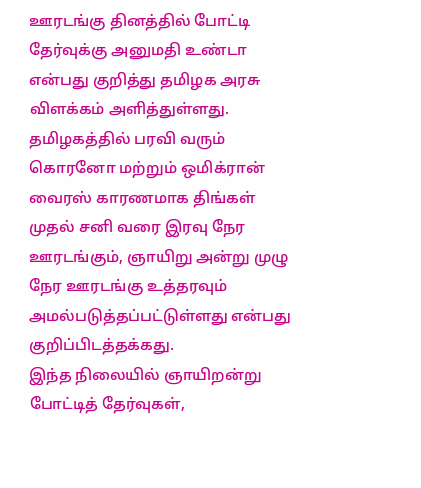ஊரடங்கு தினத்தில் போட்டி தேர்வுக்கு அனுமதி உண்டா என்பது குறித்து தமிழக அரசு விளக்கம் அளித்துள்ளது.
தமிழகத்தில் பரவி வரும் கொரனோ மற்றும் ஒமிக்ரான் வைரஸ் காரணமாக திங்கள் முதல் சனி வரை இரவு நேர ஊரடங்கும், ஞாயிறு அன்று முழு நேர ஊரடங்கு உத்தரவும் அமல்படுத்தப்பட்டுள்ளது என்பது குறிப்பிடத்தக்கது.
இந்த நிலையில் ஞாயிறன்று போட்டித் தேர்வுகள்,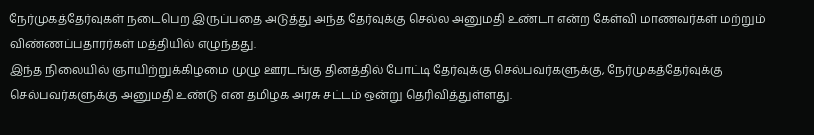நேர்முகத்தேர்வுகள் நடைபெற இருப்பதை அடுத்து அந்த தேர்வுக்கு செல்ல அனுமதி உண்டா என்ற கேள்வி மாணவர்கள் மற்றும் விண்ணப்பதாரர்கள் மத்தியில் எழுந்தது.
இந்த நிலையில் ஞாயிற்றுக்கிழமை முழு ஊரடங்கு தினத்தில் போட்டி தேர்வுக்கு செல்பவர்களுக்கு, நேர்முகத்தேர்வுக்கு செல்பவர்களுக்கு அனுமதி உண்டு என தமிழக அரசு சட்டம் ஒன்று தெரிவித்துள்ளது.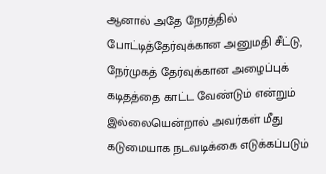ஆனால் அதே நேரத்தில் போட்டித்தேர்வுக்கான அனுமதி சீட்டு, நேர்முகத் தேர்வுக்கான அழைப்புக் கடிதத்தை காட்ட வேண்டும் என்றும் இல்லையென்றால் அவர்கள் மீது கடுமையாக நடவடிக்கை எடுக்கப்படும்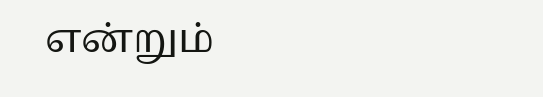என்றும்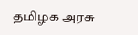தமிழக அரசு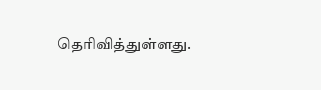தெரிவித்துள்ளது.